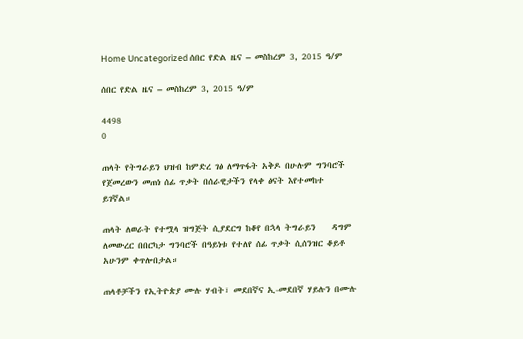Home Uncategorized ሰበር የድል ዜና – መስከረም 3, 2015 ዓ/ም

ሰበር የድል ዜና – መስከረም 3, 2015 ዓ/ም

4498
0

ጠላት የትግራይን ህዝብ ከምድረ ገፅ ለማጥፋት አቅዶ በሁሉም ግንባሮች የጀመረውን መጠነ ሰፊ ጥቃት በሰራዊታችን የላቀ ፅናት እየተመከተ ይገኛል።

ጠላት ለወራት የተሟላ ዝግጅት ሲያደርግ ከቆየ በኋላ ትግራይን    ዳግም ለመውረር በበርካታ ግንባሮች በዓይነቱ የተለየ ሰፊ ጥቃት ሲሰንዝር ቆይቶ አሁንም ቀጥሎበታል።

ጠላቶቻችን የኢትዮጵያ ሙሉ ሃብት፣ መደበኛና ኢ-መደበኛ ሃይሉን በሙሉ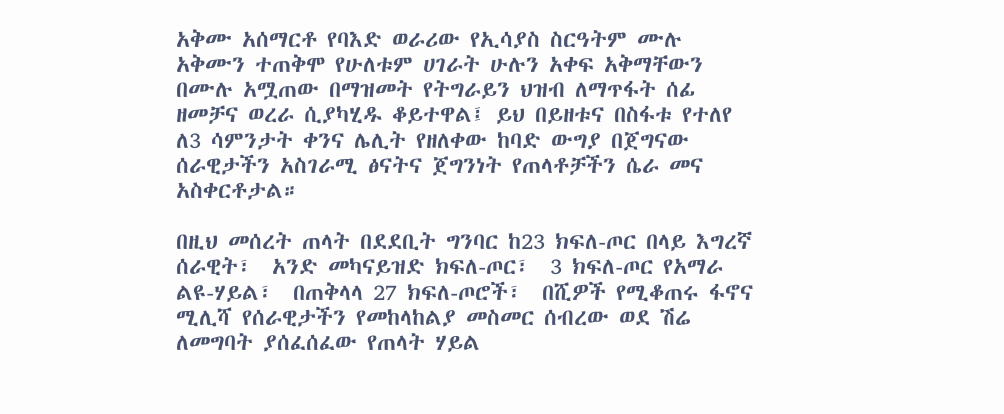አቅሙ አሰማርቶ የባእድ ወራሪው የኢሳያስ ስርዓትም ሙሉ አቅሙን ተጠቅሞ የሁለቱም ሀገራት ሁሉን አቀፍ አቅማቸውን በሙሉ አሟጠው በማዝመት የትግራይን ህዝብ ለማጥፋት ሰፊ ዘመቻና ወረራ ሲያካሂዱ ቆይተዋል፤ ይህ በይዘቱና በስፋቱ የተለየ ለ3 ሳምንታት ቀንና ሌሊት የዘለቀው ከባድ ውግያ በጀግናው ሰራዊታችን አስገራሚ ፅናትና ጀግንነት የጠላቶቻችን ሴራ መና አስቀርቶታል።

በዚህ መሰረት ጠላት በደደቢት ግንባር ከ23 ክፍለ-ጦር በላይ እግረኛ ሰራዊት፣  አንድ መካናይዝድ ክፍለ-ጦር፣  3 ክፍለ-ጦር የአማራ ልዩ-ሃይል፣  በጠቅላላ 27 ክፍለ-ጦሮች፣  በሺዎች የሚቆጠሩ ፋኖና ሚሊሻ የሰራዊታችን የመከላከልያ መስመር ሰብረው ወደ ሽሬ ለመግባት ያሰፈሰፈው የጠላት ሃይል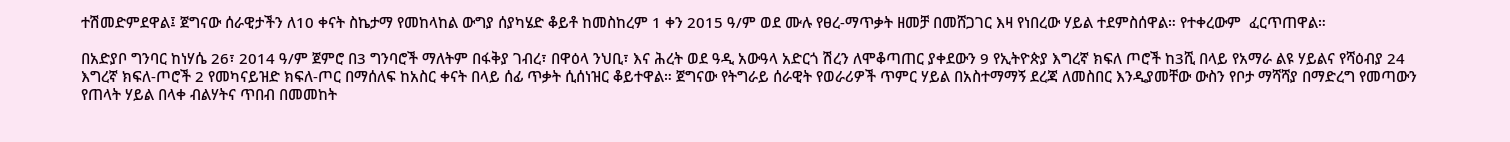ተሽመድምደዋል፤ ጀግናው ሰራዊታችን ለ10 ቀናት ስኬታማ የመከላከል ውግያ ሰያካሄድ ቆይቶ ከመስከረም 1 ቀን 2015 ዓ/ም ወደ ሙሉ የፀረ-ማጥቃት ዘመቻ በመሸጋገር እዛ የነበረው ሃይል ተደምስሰዋል። የተቀረውም  ፈርጥጠዋል።

በአድያቦ ግንባር ከነሃሴ 26፣ 2014 ዓ/ም ጀምሮ በ3 ግንባሮች ማለትም በፋቅያ ገብረ፣ በዋዕላ ንህቢ፣ እና ሕረት ወደ ዓዲ አውዓላ አድርጎ ሽረን ለሞቆጣጠር ያቀደውን 9 የኢትዮጵያ እግረኛ ክፍለ ጦሮች ከ3ሺ በላይ የአማራ ልዩ ሃይልና የሻዕብያ 24 እግረኛ ክፍለ-ጦሮች 2 የመካናይዝድ ክፍለ-ጦር በማሰለፍ ከአስር ቀናት በላይ ሰፊ ጥቃት ሲሰነዝር ቆይተዋል። ጀግናው የትግራይ ሰራዊት የወራሪዎች ጥምር ሃይል በአስተማማኝ ደረጃ ለመስበር እንዲያመቸው ውስን የቦታ ማሻሻያ በማድረግ የመጣውን የጠላት ሃይል በላቀ ብልሃትና ጥበብ በመመከት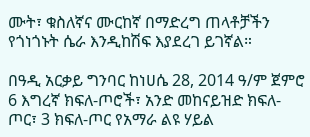ሙት፣ ቁስለኛና ሙርከኛ በማድረግ ጠላቶቻችን የጎነጎኑት ሴራ እንዲከሽፍ እያደረገ ይገኛል።

በዓዲ አርቃይ ግንባር ከነሀሴ 28, 2014 ዓ/ም ጀምሮ 6 እግረኛ ክፍለ-ጦሮች፣ አንድ መከናይዝድ ክፍለ-ጦር፣ 3 ክፍለ-ጦር የአማራ ልዩ ሃይል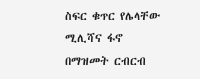ስፍር ቁጥር የሌላቸው ሚሊሻና ፋኖ  በማዝመት ርብርብ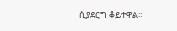ሲያደርግ ቆይተዋል።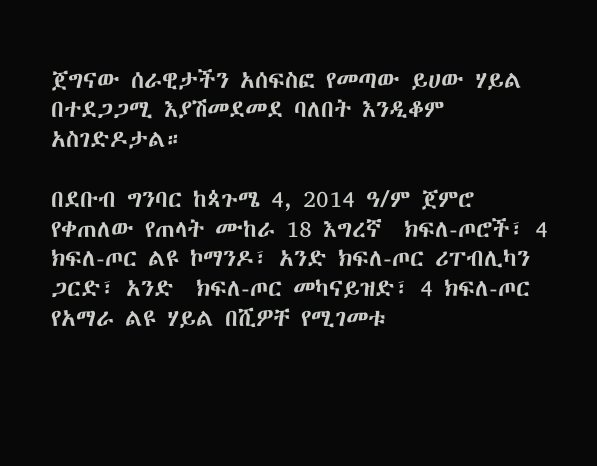ጀግናው ሰራዊታችን አሰፍስፎ የመጣው ይሀው ሃይል በተደጋጋሚ እያሽመደመደ ባለበት እንዲቆም አስገድዶታል።

በደቡብ ግንባር ከጳጉሜ 4, 2014 ዓ/ም ጀምሮ የቀጠለው የጠላት ሙከራ 18 እግረኛ  ክፍለ-ጦሮች፣ 4 ክፍለ-ጦር ልዩ ኮማንዶ፣ አንድ ክፍለ-ጦር ሪፐብሊካን ጋርድ፣ አንድ  ክፍለ-ጦር መካናይዝድ፣ 4 ክፍለ-ጦር የአማራ ልዩ ሃይል በሺዎቸ የሚገመቱ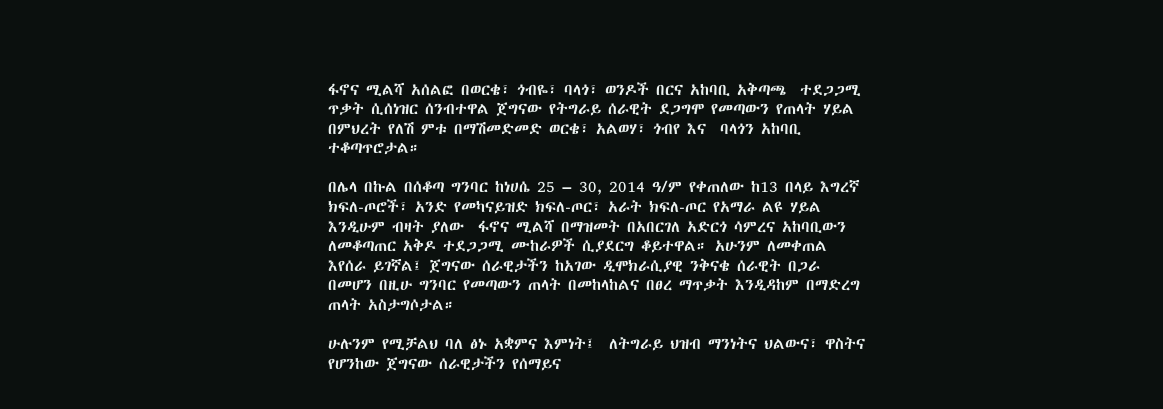ፋኖና ሚልሻ አሰልፎ በወርቄ፣ ጎብዬ፣ ባላጎ፣ ወንዶች በርና አከባቢ አቅጣጫ  ተደጋጋሚ ጥቃት ሲሰነዝር ሰንብተዋል ጀግናው የትግራይ ሰራዊት ደጋግሞ የመጣውን የጠላት ሃይል በምህረት የለሽ ምቱ በማሽመድመድ ወርቄ፣ አልወሃ፣ ጎብየ እና  ባላጎን አከባቢ  ተቆጣጥሮታል።

በሌላ በኩል በሰቆጣ ግንባር ከነሀሴ 25 – 30, 2014 ዓ/ም የቀጠለው ከ13 በላይ እግረኛ ክፍለ-ጦሮች፣ አንድ የመካናይዝድ ክፍለ-ጦር፣ አራት ክፍለ-ጦር የአማራ ልዩ ሃይል እንዲሁም ብዛት ያለው  ፋኖና ሚልሻ በማዝመት በአበርገለ አድርጎ ሳምረና አከባቢውን ለመቆጣጠር አቅዶ ተደጋጋሚ ሙከራዎች ሲያደርግ ቆይተዋል። አሁንም ለመቀጠል እየሰራ ይገኛል፤ ጀግናው ሰራዊታችን ከአገው ዲሞክራሲያዊ ንቅናቄ ሰራዊት በጋራ በመሆን በዚሁ ግንባር የመጣውን ጠላት በመከላከልና በፀረ ማጥቃት እንዲዳከም በማድረግ ጠላት አስታግሶታል።

ሁሉንም የሚቻልህ ባለ ፅኑ አቋምና እምነት፤  ለትግራይ ህዝብ ማንነትና ህልውና፣ ዋስትና የሆንከው ጀግናው ሰራዊታችን የሰማይና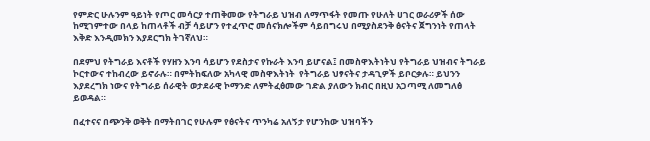የምድር ሁሉንም ዓይነት የጦር መሳርያ ተጠቅመው የትግራይ ህዝብ ለማጥፋት የመጡ የሁለት ሀገር ወራሪዎች ሰው ከሚገምተው በላይ ከጠላቶች ብቻ ሳይሆን የተፈጥሮ መሰናክሎችም ሳይበግሩህ በሚያስደንቅ ፅናትና ጀግንነት የጠላት እቅድ እንዲመክን እያደርግክ ትገኛለህ።

በደምህ የትግራይ እናቶች የሃዘን እንባ ሳይሆን የደስታና የኩራት እንባ ይሆናል፤ በመስዋእትነትህ የትግራይ ህዝብና ትግራይ ኮርተውና ተከብረው ይኖራሉ። በምትከፍለው አካላዊ መስዋእትነት  የትግራይ ህፃናትና ታዳጊዎች ይቦርቃሉ። ይህንን እያደረግክ ነውና የትግራይ ሰራዊት ወታደራዊ ኮማንድ ለምትፈፅመው ገድል ያለውን ክብር በዚህ አጋጣሚ ለመግለፅ ይወዳል።

በፈተናና በጭንቅ ወቅት በማትበገር የሁሉም የፅናትና ጥንካሬ አለኝታ የሆንከው ህዝባችን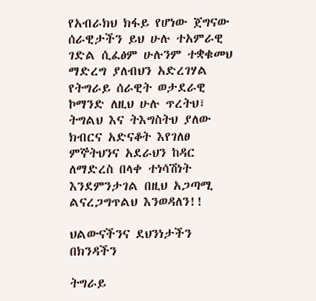የአብራክህ ክፋይ የሆነው ጀግናው ሰራዊታችን ይህ ሁሉ ተአምራዊ ገድል ሲፈፅም ሁሉንም ተቋቁመህ ማድረግ ያለብህን አድረገሃል የትግራይ ሰራዊት ወታደራዊ ኮማንድ ለዚህ ሁሉ ጥረትህ፣  ትግልህ እና ትእግስትህ ያለው ክብርና አድናቆት እየገለፀ ምኞትህንና አደራህን ከዳር ለማድረስ በላቀ ተነሳሽነት እንደምንታገል በዚህ አጋጣሚ ልናረጋግጥልህ እንወዳለን!!

ህልውናችንና ደህንነታችን በክንዳችን

ትግራይ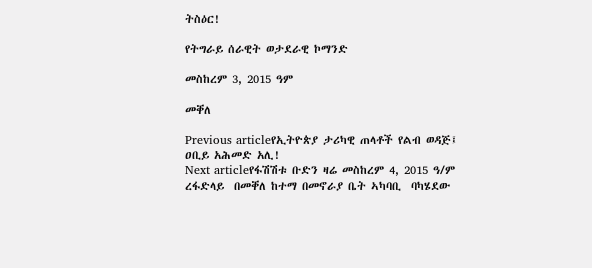ትስዕር!

የትግራይ ሰራዊት ወታደራዊ ኮማንድ

መስከረም 3, 2015 ዓም

መቐለ

Previous articleየኢትዮጵያ ታሪካዊ ጠላቶች የልብ ወዳጅ፤ ዐቢይ አሕመድ አሊ!
Next articleየፋሽሽቱ ቡድን ዛሬ መስከረም 4, 2015 ዓ/ም ረፋድላይ  በመቐለ ከተማ በመኖራያ ቤት ኣካባቢ  ባካሄደው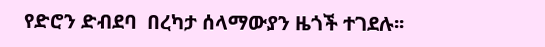የድሮን ድብደባ  በረካታ ሰላማውያን ዜጎች ተገደሉ፡፡